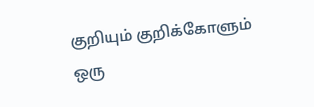குறியும் குறிக்கோளும்
ஒரு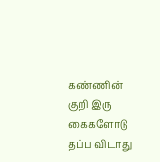கண்ணின் குறி இரு கைகளோடு தப்ப விடாது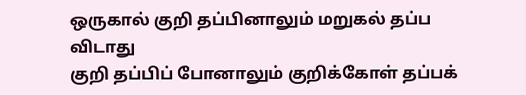ஒருகால் குறி தப்பினாலும் மறுகல் தப்ப விடாது
குறி தப்பிப் போனாலும் குறிக்கோள் தப்பக்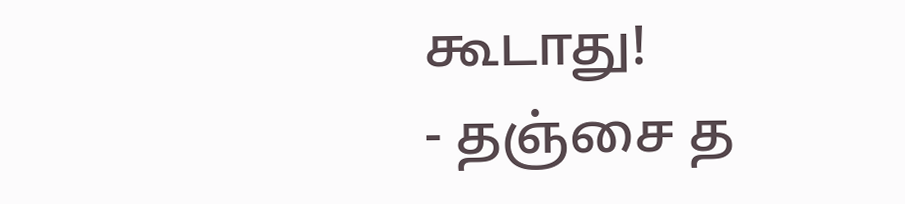கூடாது!
- தஞ்சை த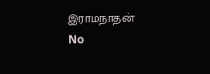இராமநாதன்
No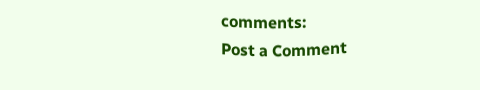comments:
Post a Comment